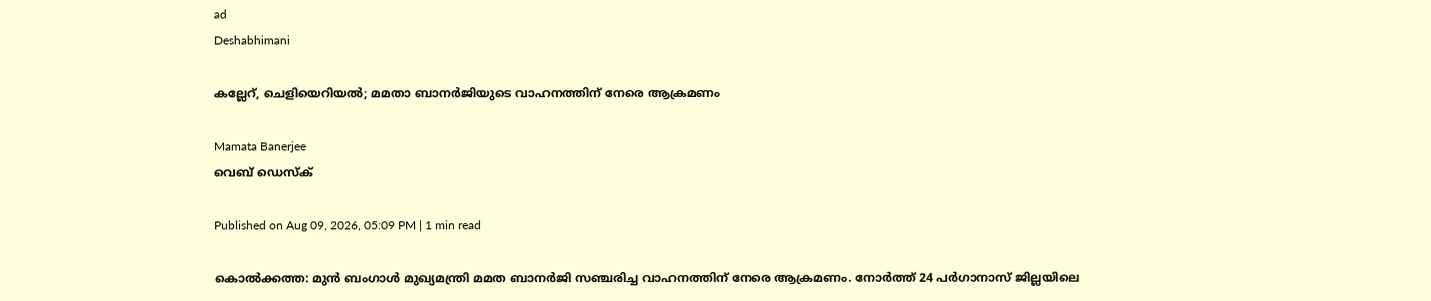ad
Deshabhimani

കല്ലേറ്, ചെളിയെറിയൽ; മമതാ ബാനർജിയുടെ വാഹനത്തിന് നേരെ ആക്രമണം

Mamata Banerjee
വെബ് ഡെസ്ക്

Published on Aug 09, 2026, 05:09 PM | 1 min read

കൊൽക്കത്ത: മുൻ ബംഗാൾ മുഖ്യമന്ത്രി മമത ബാനർജി സഞ്ചരിച്ച വാഹനത്തിന് നേരെ ആക്രമണം. നോർത്ത് 24 പർഗാനാസ് ജില്ലയിലെ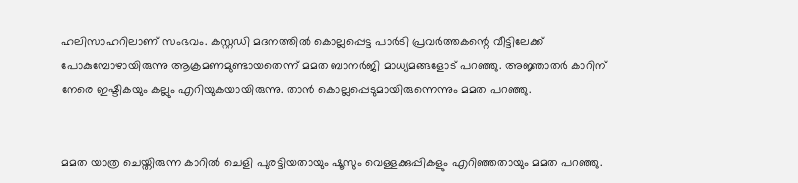ഹലിസാഹറിലാണ് സംഭവം. കസ്റ്റഡി മ‌ദനത്തിൽ കൊല്ലപ്പെട്ട പാർടി പ്രവർത്തകന്റെ വീട്ടിലേക്ക് പോകുമ്പോഴായിരുന്നു ആക്രമണമുണ്ടായതെന്ന് മമത ബാനർജി മാധ്യമങ്ങളോട് പറഞ്ഞു. അജ്ഞാതർ കാറിന് നേരെ ഇഷ്ടികയും കല്ലും എറിയുകയായിരുന്നു. താൻ കൊല്ലപ്പെടുമായിരുന്നെന്നും മമത പറഞ്ഞു.


മമത യാത്ര ചെയ്തിരുന്ന കാറിൽ ചെളി പുരട്ടിയതായും ഷൂസും വെള്ളക്കുപ്പികളും എറിഞ്ഞതായും മമത പറഞ്ഞു.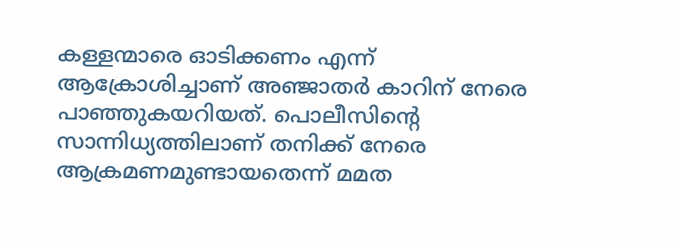കള്ളന്മാരെ ഓടിക്കണം എന്ന് ആക്രോശിച്ചാണ് അഞ്ജാതർ കാറിന് നേരെ പാഞ്ഞുകയറിയത്. പൊലീസിന്റെ സാന്നിധ്യത്തിലാണ് തനിക്ക് നേരെ ആക്രമണമുണ്ടായതെന്ന് മമത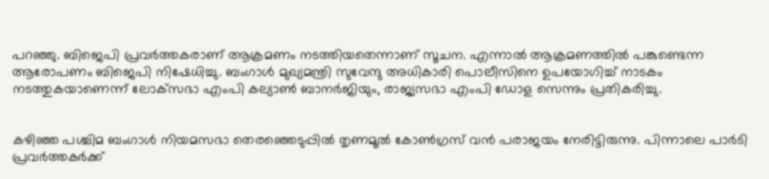പറഞ്ഞു. ബിജെപി പ്രവർത്തകരാണ് ആക്രമണം നടത്തിയതെന്നാണ് സൂചന. എന്നാൽ ആക്രമണത്തിൽ പങ്കുണ്ടെന്ന ആരോപണം ബിജെപി നിഷേധിച്ചു. ബംഗാൾ മുഖ്യമന്ത്രി സുവേന്ദു അധികാരി പൊലീസിനെ ഉപയോഗിച്ച് നാടകം നടത്തുകയാണെന്ന് ലോക്‌സഭാ എംപി കല്യാൺ ബാനർജിയും, രാജ്യസഭാ എംപി ഡോള സെന്നും പ്രതികരിച്ചു.


കഴിഞ്ഞ പശ്ചിമ ബംഗാൾ നിയമസഭാ തെരഞ്ഞെടുപ്പിൽ തൃണമൂൽ കോൺഗ്രസ് വൻ പരാജയം നേരിട്ടിരുന്നു. പിന്നാലെ പാർടി പ്രവർത്തകർക്ക്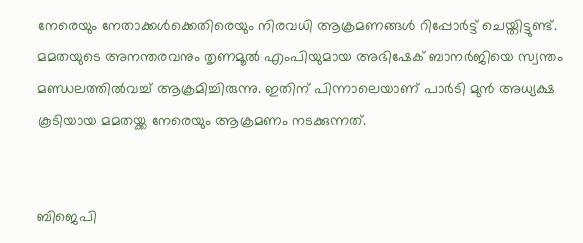നേരെയും നേതാക്കൾക്കെതിരെയും നിരവധി ആക്രമണങ്ങൾ റിപ്പോർട്ട് ചെയ്തിട്ടുണ്ട്. മമതയുടെ അനന്തരവനും തൃണമൂൽ എംപിയുമായ അഭിഷേക് ബാനർജിയെ സ്വന്തം മണ്ഡലത്തിൽവച്ച് ആക്രമിച്ചിരുന്നു. ഇതിന് പിന്നാലെയാണ് പാർടി മുൻ അധ്യക്ഷ കൂടിയായ മമതയ്ക്ക നേരെയും ആക്രമണം നടക്കുന്നത്.


ബിജെപി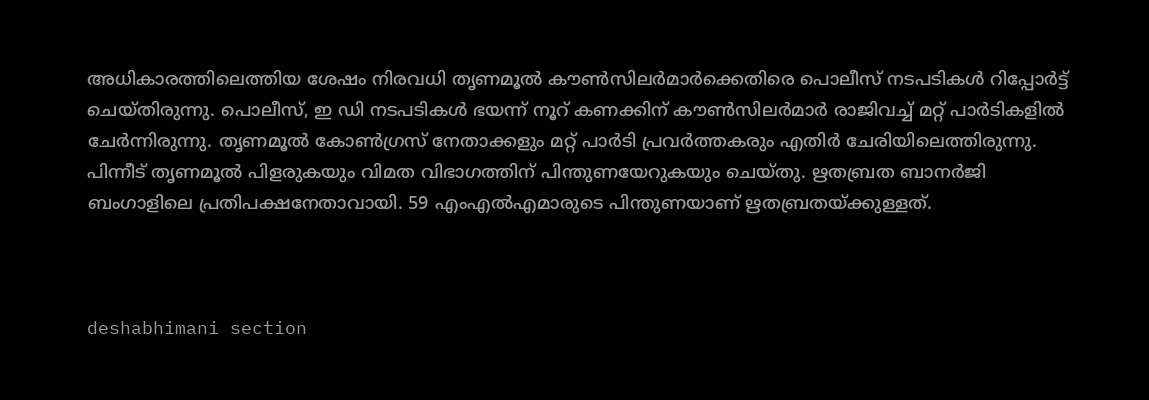അധികാരത്തിലെത്തിയ ശേഷം നിരവധി തൃണമൂൽ കൗൺസിലർമാർക്കെതിരെ പൊലീസ് നടപടികൾ റിപ്പോർട്ട് ചെയ്തിരുന്നു. പൊലീസ്, ഇ ഡി നടപടികൾ ഭയന്ന് നൂറ് കണക്കിന് കൗൺസിലർമാർ രാജിവച്ച് മറ്റ് പാർടികളിൽ ചേർന്നിരുന്നു. തൃണമൂൽ കോൺഗ്രസ് നേതാക്കളും മറ്റ് പാർടി പ്രവർത്തകരും എതിർ ചേരിയിലെത്തിരുന്നു. പിന്നീട് തൃണമൂൽ പിളരുകയും വിമത വിഭാഗത്തിന് പിന്തുണയേറുകയും ചെയ്തു. ഋതബ്രത ബാനർജി ബംഗാളിലെ പ്രതിപക്ഷനേതാവായി. 59 എംഎൽഎമാരുടെ പിന്തുണയാണ് ഋതബ്രതയ്ക്കുള്ളത്.



deshabhimani section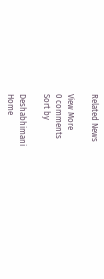Related News

View More
0 comments
Sort by

Deshabhimani
Home